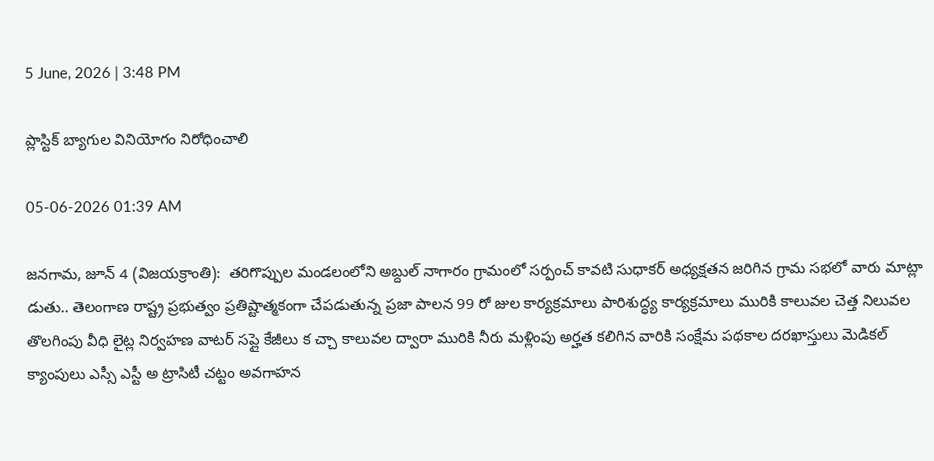5 June, 2026 | 3:48 PM

ప్లాస్టిక్ బ్యాగుల వినియోగం నిరోధించాలి

05-06-2026 01:39 AM

జనగామ, జూన్ 4 (విజయక్రాంతి):  తరిగొప్పుల మండలంలోని అబ్దుల్ నాగారం గ్రామంలో సర్పంచ్ కావటి సుధాకర్ అధ్యక్షతన జరిగిన గ్రామ సభలో వారు మాట్లా డుతు.. తెలంగాణ రాష్ట్ర ప్రభుత్వం ప్రతిష్టాత్మకంగా చేపడుతున్న ప్రజా పాలన 99 రో జుల కార్యక్రమాలు పారిశుద్ధ్య కార్యక్రమాలు మురికి కాలువల చెత్త నిలువల తొలగింపు వీధి లైట్ల నిర్వహణ వాటర్ సప్లై కేజీలు క చ్చా కాలువల ద్వారా మురికి నీరు మళ్లింపు అర్హత కలిగిన వారికి సంక్షేమ పథకాల దరఖాస్తులు మెడికల్ క్యాంపులు ఎస్సీ ఎస్టీ అ ట్రాసిటీ చట్టం అవగాహన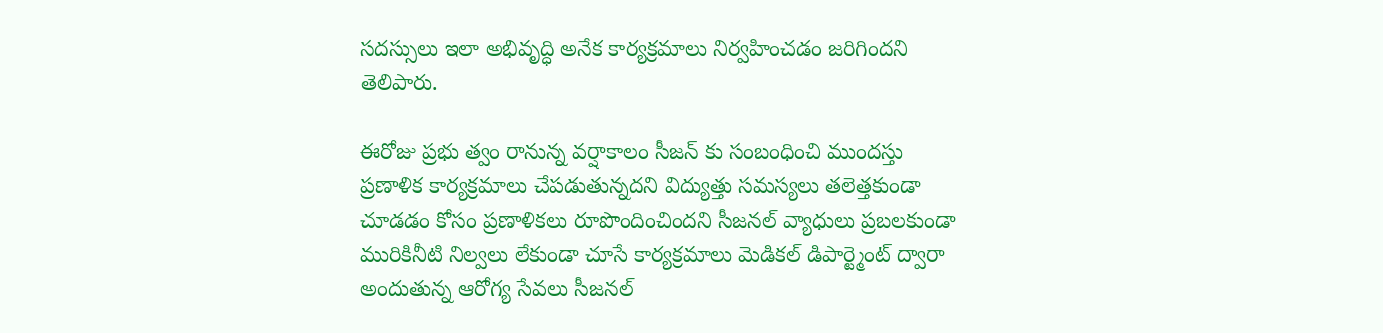సదస్సులు ఇలా అభివృద్ధి అనేక కార్యక్రమాలు నిర్వహించడం జరిగిందని తెలిపారు.

ఈరోజు ప్రభు త్వం రానున్న వర్షాకాలం సీజన్ కు సంబంధించి ముందస్తు ప్రణాళిక కార్యక్రమాలు చేపడుతున్నదని విద్యుత్తు సమస్యలు తలెత్తకుండా చూడడం కోసం ప్రణాళికలు రూపొందించిందని సీజనల్ వ్యాధులు ప్రబలకుండా మురికినీటి నిల్వలు లేకుండా చూసే కార్యక్రమాలు మెడికల్ డిపార్ట్మెంట్ ద్వారా అందుతున్న ఆరోగ్య సేవలు సీజనల్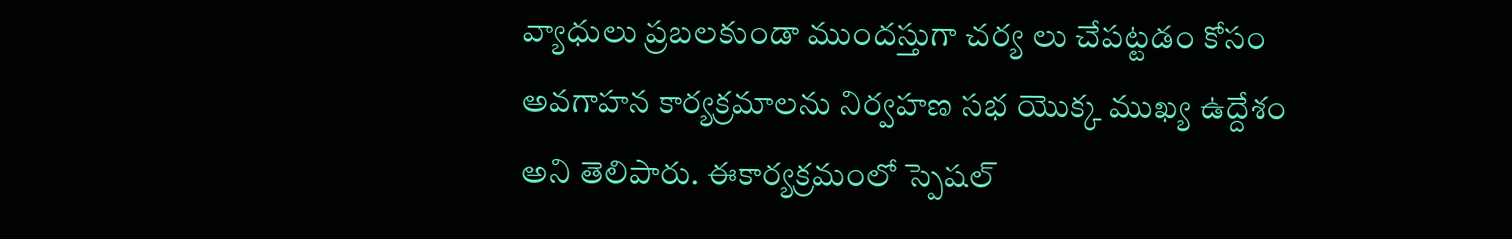వ్యాధులు ప్రబలకుండా ముందస్తుగా చర్య లు చేపట్టడం కోసం అవగాహన కార్యక్రమాలను నిర్వహణ సభ యొక్క ముఖ్య ఉద్దేశం అని తెలిపారు. ఈకార్యక్రమంలో స్పెషల్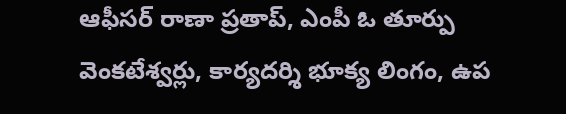ఆఫీసర్ రాణా ప్రతాప్, ఎంపీ ఓ తూర్పు వెంకటేశ్వర్లు, కార్యదర్శి భూక్య లింగం, ఉప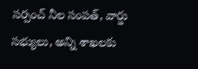సర్పంచ్ నీల సంపత్, వార్డు సభ్యులు, అన్ని శాఖలకు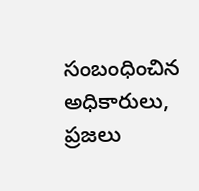సంబంధించిన అధికారులు, ప్రజలు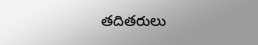తదితరులు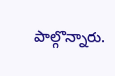పాల్గొన్నారు.